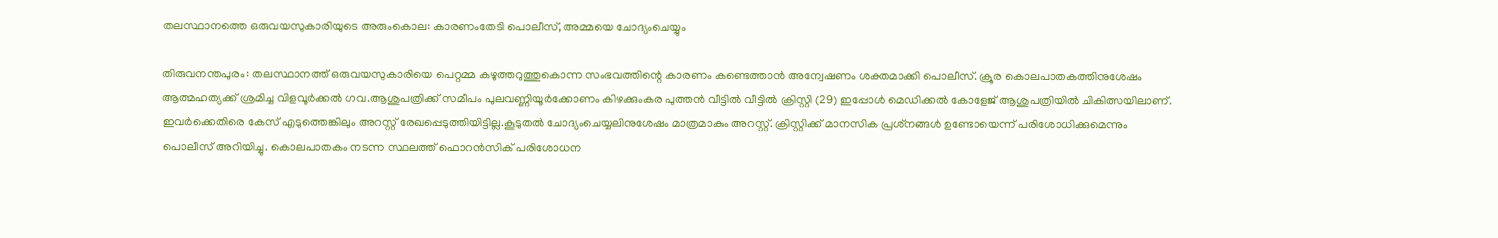തലസ്ഥാനത്തെ ഒരുവയസുകാരിയുടെ അരുംകൊല: കാരണംതേടി പൊലീസ്, അമ്മയെ ചോദ്യംചെയ്യും

തിരുവനന്തപുരം: തലസ്ഥാനത്ത് ഒരുവയസുകാരിയെ പെറ്റമ്മ കഴുത്തറുത്തുകൊന്ന സംഭവത്തിന്റെ കാരണം കണ്ടെത്താൻ അന്വേഷണം ശക്തമാക്കി പൊലീസ്. ക്രൂര കൊലപാതകത്തിനുശേഷം ആത്മഹത്യക്ക് ശ്രമിച്ച വിളവൂർ‌ക്കൽ ഗവ.ആശുപത്രിക്ക് സമീപം പുലവണ്ണിയൂർക്കോണം കിഴക്കുംകര പുത്തൻ വീട്ടിൽ വീട്ടിൽ ക്രിസ്റ്റി (29) ഇപ്പോൾ മെഡിക്കൽ കോളേജ് ആശുപത്രിയിൽ ചികിത്സയിലാണ്. ഇവർക്കെതിരെ കേസ് എടുത്തെങ്കിലും അറസ്റ്റ് രേഖപ്പെടുത്തിയിട്ടില്ല.കൂടുതൽ ചോദ്യംചെയ്യലിനുശേഷം മാത്രമാകും അറസ്റ്റ്. ക്രിസ്റ്റിക്ക് മാനസിക പ്രശ്‌നങ്ങൾ ഉണ്ടോയെന്ന് പരിശോധിക്കുമെന്നും പൊലീസ് അറിയിച്ചു. കൊലപാതകം നടന്ന സ്ഥലത്ത് ഫൊറൻസിക് പരിശോധന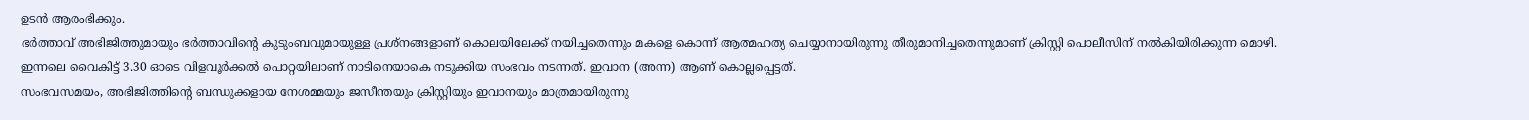ഉടൻ ആരംഭിക്കും.
ഭർത്താവ് അഭിജിത്തുമായും ഭർത്താവിന്റെ കുടുംബവുമായുള്ള പ്രശ്നങ്ങളാണ് കൊലയിലേക്ക് നയിച്ചതെന്നും മകളെ കൊന്ന് ആത്മഹത്യ ചെയ്യാനായിരുന്നു തീരുമാനിച്ചതെന്നുമാണ് ക്രിസ്റ്റി പൊലീസിന് നൽകിയിരിക്കുന്ന മൊഴി.
ഇന്നലെ വൈകിട്ട് 3.30 ഓടെ വിളവൂർക്കൽ പൊറ്റയിലാണ് നാടിനെയാകെ നടുക്കിയ സംഭവം നടന്നത്. ഇവാന (അന്ന) ആണ് കൊല്ലപ്പെട്ടത്.
സംഭവസമയം, അഭിജിത്തിന്റെ ബന്ധുക്കളായ നേശമ്മയും ജസീന്തയും ക്രിസ്റ്റിയും ഇവാനയും മാത്രമായിരുന്നു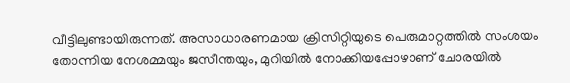വീട്ടിലുണ്ടായിരുന്നത്. അസാധാരണമായ ക്രിസിറ്റിയുടെ പെരുമാറ്റത്തിൽ സംശയം തോന്നിയ നേശമ്മയും ജസീന്തയും, മുറിയിൽ നോക്കിയപ്പോഴാണ് ചോരയിൽ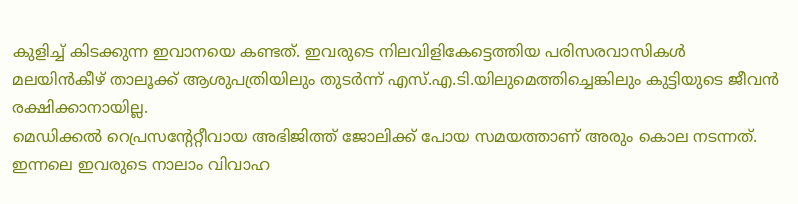കുളിച്ച് കിടക്കുന്ന ഇവാനയെ കണ്ടത്. ഇവരുടെ നിലവിളികേട്ടെത്തിയ പരിസരവാസികൾ മലയിൻകീഴ് താലൂക്ക് ആശുപത്രിയിലും തുടർന്ന് എസ്.എ.ടി.യിലുമെത്തിച്ചെങ്കിലും കുട്ടിയുടെ ജീവൻ രക്ഷിക്കാനായില്ല.
മെഡിക്കൽ റെപ്രസന്റേറ്റീവായ അഭിജിത്ത് ജോലിക്ക് പോയ സമയത്താണ് അരും കൊല നടന്നത്. ഇന്നലെ ഇവരുടെ നാലാം വിവാഹ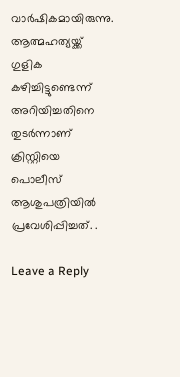വാർഷികമായിരുന്നു. ആത്മഹത്യയ്ക്ക് ഗുളിക കഴിച്ചിട്ടുണ്ടെന്ന് അറിയിച്ചതിനെ തുടർന്നാണ് ക്രിസ്റ്റിയെ പൊലീസ് ആശുപത്രിയിൽ പ്രവേശിപ്പിച്ചത്. .

Leave a Reply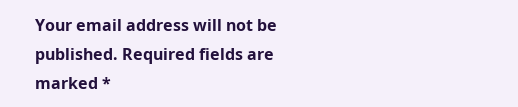Your email address will not be published. Required fields are marked *